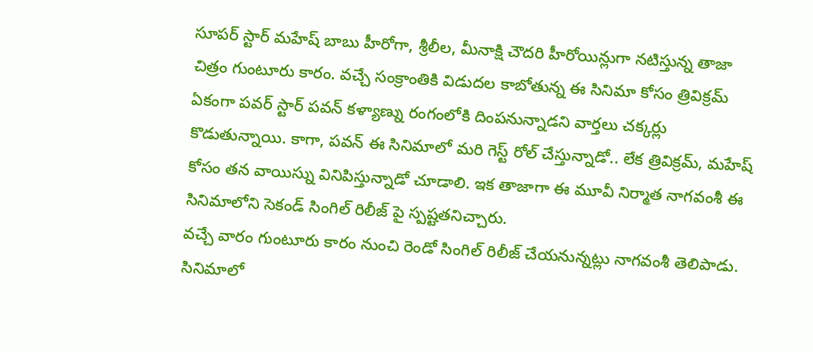సూపర్ స్టార్ మహేష్ బాబు హీరోగా, శ్రీలీల, మీనాక్షి చౌదరి హీరోయిన్లుగా నటిస్తున్న తాజా చిత్రం గుంటూరు కారం. వచ్చే సంక్రాంతికి విడుదల కాబోతున్న ఈ సినిమా కోసం త్రివిక్రమ్ ఏకంగా పవర్ స్టార్ పవన్ కళ్యాణ్ను రంగంలోకి దింపనున్నాడని వార్తలు చక్కర్లు కొడుతున్నాయి. కాగా, పవన్ ఈ సినిమాలో మరి గెస్ట్ రోల్ చేస్తున్నాడో.. లేక త్రివిక్రమ్, మహేష్ కోసం తన వాయిస్ను వినిపిస్తున్నాడో చూడాలి. ఇక తాజాగా ఈ మూవీ నిర్మాత నాగవంశీ ఈ సినిమాలోని సెకండ్ సింగిల్ రిలీజ్ పై స్పష్టతనిచ్చారు.
వచ్చే వారం గుంటూరు కారం నుంచి రెండో సింగిల్ రిలీజ్ చేయనున్నట్లు నాగవంశీ తెలిపాడు. సినిమాలో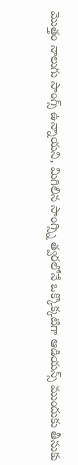మొత్తం నాలుగు సాంగ్స్ ఉన్నాయని, మిగిలిన సాంగ్స్ని త్వరలోనే ఒక్కొక్కటిగా ఆడియన్స్ ముందుకు తీసుకు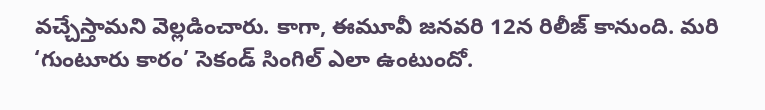వచ్చేస్తామని వెల్లడించారు. కాగా, ఈమూవీ జనవరి 12న రిలీజ్ కానుంది. మరి ‘గుంటూరు కారం’ సెకండ్ సింగిల్ ఎలా ఉంటుందో.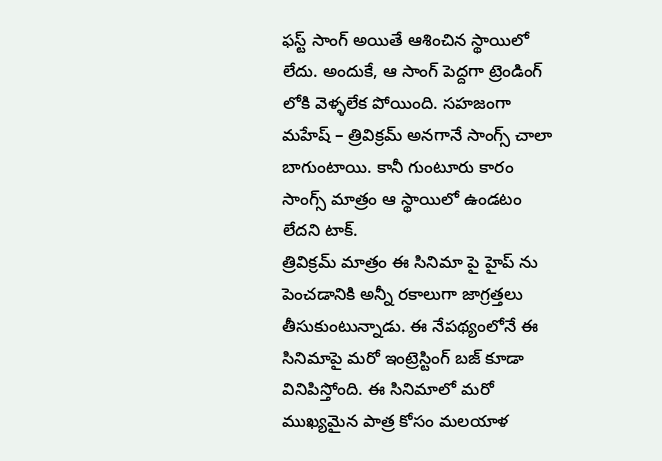ఫస్ట్ సాంగ్ అయితే ఆశించిన స్థాయిలో లేదు. అందుకే, ఆ సాంగ్ పెద్దగా ట్రెండింగ్ లోకి వెళ్ళలేక పోయింది. సహజంగా మహేష్ – త్రివిక్రమ్ అనగానే సాంగ్స్ చాలా బాగుంటాయి. కానీ గుంటూరు కారం సాంగ్స్ మాత్రం ఆ స్థాయిలో ఉండటం లేదని టాక్.
త్రివిక్రమ్ మాత్రం ఈ సినిమా పై హైప్ ను పెంచడానికి అన్నీ రకాలుగా జాగ్రత్తలు తీసుకుంటున్నాడు. ఈ నేపథ్యంలోనే ఈ సినిమాపై మరో ఇంట్రెస్టింగ్ బజ్ కూడా వినిపిస్తోంది. ఈ సినిమాలో మరో ముఖ్యమైన పాత్ర కోసం మలయాళ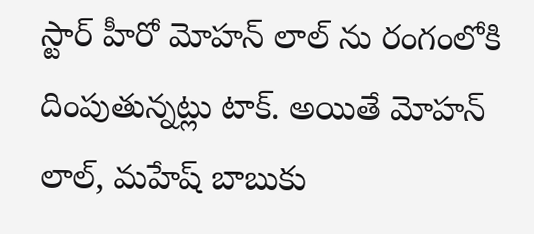స్టార్ హీరో మోహన్ లాల్ ను రంగంలోకి దింపుతున్నట్లు టాక్. అయితే మోహన్ లాల్, మహేష్ బాబుకు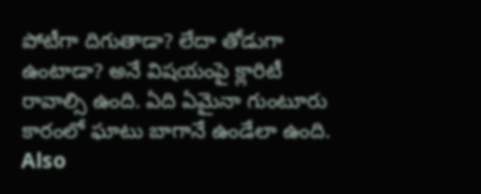పోటీగా దిగుతాడా? లేదా తోడుగా ఉంటాడా? అనే విషయంపై క్లారిటీ రావాల్సి ఉంది. ఏది ఏమైనా గుంటూరు కారంలో ఘాటు బాగానే ఉండేలా ఉంది.
Also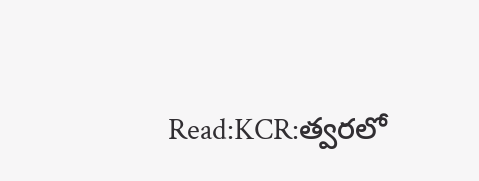Read:KCR:త్వరలో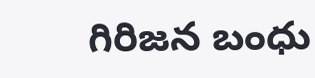గిరిజన బంధు